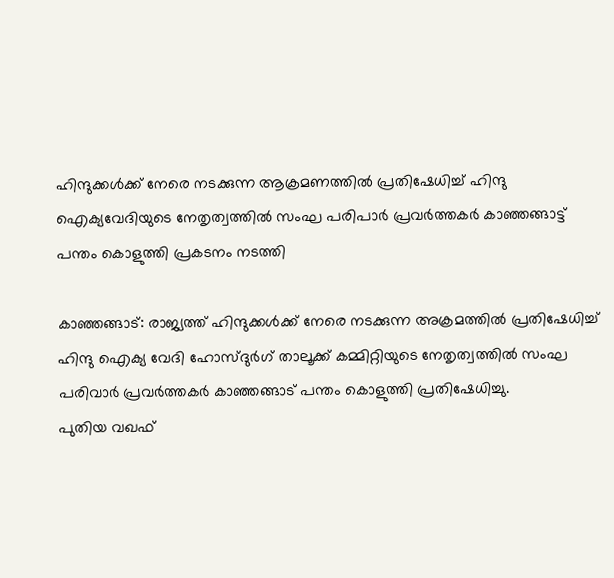ഹിന്ദുക്കള്‍ക്ക് നേരെ നടക്കുന്ന ആക്രമണത്തില്‍ പ്രതിഷേധിച്ച് ഹിന്ദു ഐക്യവേദിയുടെ നേതൃത്വത്തില്‍ സംഘ പരിപാര്‍ പ്രവര്‍ത്തകര്‍ കാഞ്ഞങ്ങാട്ട് പന്തം കൊളുത്തി പ്രകടനം നടത്തി

കാഞ്ഞങ്ങാട്: രാജ്യത്ത് ഹിന്ദുക്കള്‍ക്ക് നേരെ നടക്കുന്ന അക്രമത്തില്‍ പ്രതിഷേധിച്ച് ഹിന്ദു ഐക്യ വേദി ഹോസ്ദുര്‍ഗ് താലൂക്ക് കമ്മിറ്റിയുടെ നേതൃത്വത്തില്‍ സംഘ പരിവാര്‍ പ്രവര്‍ത്തകര്‍ കാഞ്ഞങ്ങാട് പന്തം കൊളുത്തി പ്രതിഷേധിച്ചു.
പുതിയ വഖഫ്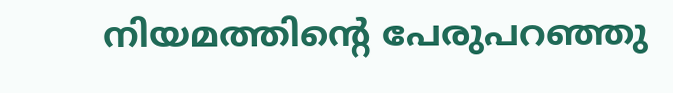നിയമത്തിന്റെ പേരുപറഞ്ഞു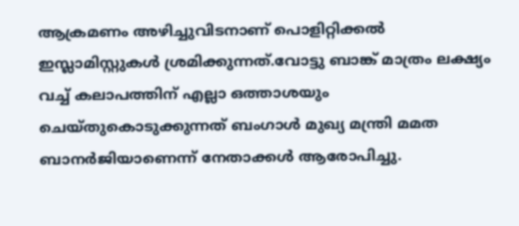ആക്രമണം അഴിച്ചുവിടനാണ് പൊളിറ്റിക്കല്‍ ഇസ്ലാമിസ്റ്റുകള്‍ ശ്രമിക്കുന്നത്.വോട്ടു ബാങ്ക് മാത്രം ലക്ഷ്യം വച്ച് കലാപത്തിന് എല്ലാ ഒത്താശയും ചെയ്തുകൊടുക്കുന്നത് ബംഗാള്‍ മുഖ്യ മന്ത്രി മമത ബാനര്‍ജിയാണെന്ന് നേതാക്കള്‍ ആരോപിച്ചു.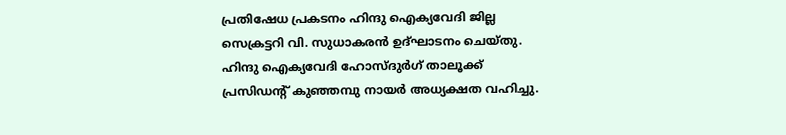പ്രതിഷേധ പ്രകടനം ഹിന്ദു ഐക്യവേദി ജില്ല സെക്രട്ടറി വി. സുധാകരന്‍ ഉദ്ഘാടനം ചെയ്തു.
ഹിന്ദു ഐക്യവേദി ഹോസ്ദുര്‍ഗ് താലൂക്ക് പ്രസിഡന്റ് കുഞ്ഞമ്പു നായര്‍ അധ്യക്ഷത വഹിച്ചു.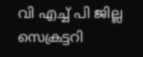വി എച്ച് പി ജില്ല സെക്രട്ടറി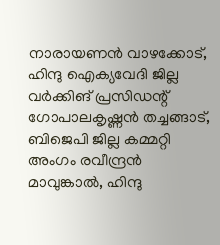നാരായണന്‍ വാഴക്കോട്, ഹിന്ദു ഐക്യവേദി ജില്ല വര്‍ക്കിങ് പ്രസിഡന്റ് ഗോപാലകൃഷ്ണന്‍ തച്ചങ്ങാട്, ബിജെപി ജില്ല കമ്മറ്റി അംഗം രവീന്ദ്രന്‍ മാവുങ്കാല്‍, ഹിന്ദു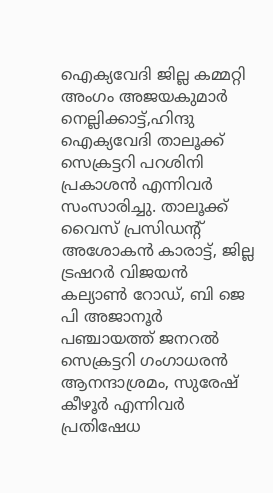ഐക്യവേദി ജില്ല കമ്മറ്റി അംഗം അജയകുമാര്‍ നെല്ലിക്കാട്ട്,ഹിന്ദു ഐക്യവേദി താലൂക്ക് സെക്രട്ടറി പറശിനി പ്രകാശന്‍ എന്നിവര്‍ സംസാരിച്ചു. താലൂക്ക് വൈസ് പ്രസിഡന്റ് അശോകന്‍ കാരാട്ട്, ജില്ല ട്രഷറര്‍ വിജയന്‍ കല്യാണ്‍ റോഡ്, ബി ജെ പി അജാനൂര്‍ പഞ്ചായത്ത് ജനറല്‍ സെക്രട്ടറി ഗംഗാധരന്‍ ആനന്ദാശ്രമം, സുരേഷ് കീഴൂര്‍ എന്നിവര്‍ പ്രതിഷേധ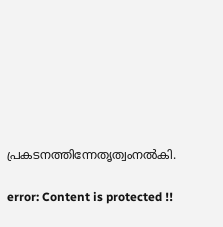പ്രകടനത്തിന്നേതൃത്വംനല്‍കി.

error: Content is protected !!